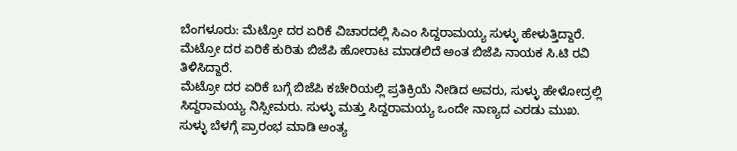ಬೆಂಗಳೂರು: ಮೆಟ್ರೋ ದರ ಏರಿಕೆ ವಿಚಾರದಲ್ಲಿ ಸಿಎಂ ಸಿದ್ದರಾಮಯ್ಯ ಸುಳ್ಳು ಹೇಳುತ್ತಿದ್ದಾರೆ. ಮೆಟ್ರೋ ದರ ಏರಿಕೆ ಕುರಿತು ಬಿಜೆಪಿ ಹೋರಾಟ ಮಾಡಲಿದೆ ಅಂತ ಬಿಜೆಪಿ ನಾಯಕ ಸಿ.ಟಿ ರವಿ ತಿಳಿಸಿದ್ದಾರೆ.
ಮೆಟ್ರೋ ದರ ಏರಿಕೆ ಬಗ್ಗೆ ಬಿಜೆಪಿ ಕಚೇರಿಯಲ್ಲಿ ಪ್ರತಿಕ್ರಿಯೆ ನೀಡಿದ ಅವರು, ಸುಳ್ಳು ಹೇಳೋದ್ರಲ್ಲಿ ಸಿದ್ದರಾಮಯ್ಯ ನಿಸ್ಸೀಮರು. ಸುಳ್ಳು ಮತ್ತು ಸಿದ್ದರಾಮಯ್ಯ ಒಂದೇ ನಾಣ್ಯದ ಎರಡು ಮುಖ. ಸುಳ್ಳು ಬೆಳಗ್ಗೆ ಪ್ರಾರಂಭ ಮಾಡಿ ಅಂತ್ಯ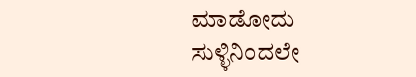ಮಾಡೋದು ಸುಳ್ಳಿನಿಂದಲೇ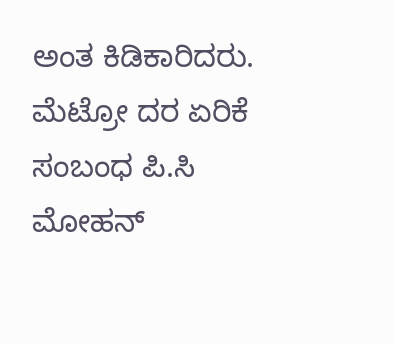ಅಂತ ಕಿಡಿಕಾರಿದರು.
ಮೆಟ್ರೋ ದರ ಏರಿಕೆ ಸಂಬಂಧ ಪಿ.ಸಿ ಮೋಹನ್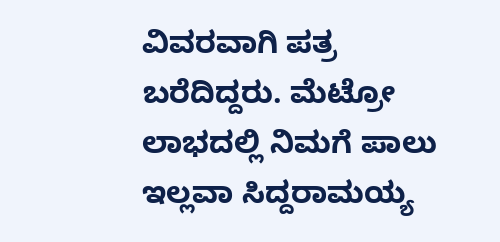ವಿವರವಾಗಿ ಪತ್ರ ಬರೆದಿದ್ದರು. ಮೆಟ್ರೋ ಲಾಭದಲ್ಲಿ ನಿಮಗೆ ಪಾಲು ಇಲ್ಲವಾ ಸಿದ್ದರಾಮಯ್ಯ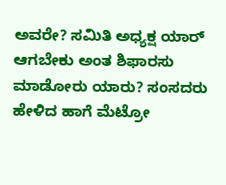ಅವರೇ? ಸಮಿತಿ ಅಧ್ಯಕ್ಷ ಯಾರ್ ಆಗಬೇಕು ಅಂತ ಶಿಫಾರಸು ಮಾಡೋರು ಯಾರು? ಸಂಸದರು ಹೇಳಿದ ಹಾಗೆ ಮೆಟ್ರೋ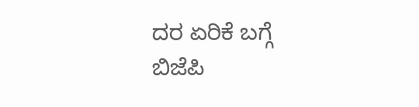ದರ ಏರಿಕೆ ಬಗ್ಗೆ ಬಿಜೆಪಿ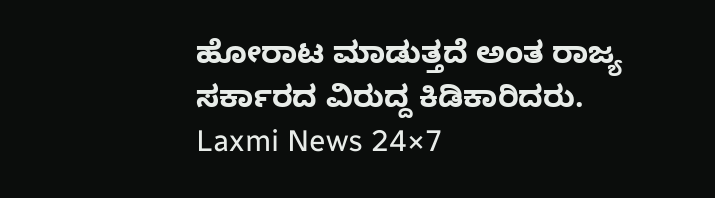ಹೋರಾಟ ಮಾಡುತ್ತದೆ ಅಂತ ರಾಜ್ಯ ಸರ್ಕಾರದ ವಿರುದ್ದ ಕಿಡಿಕಾರಿದರು.
Laxmi News 24×7